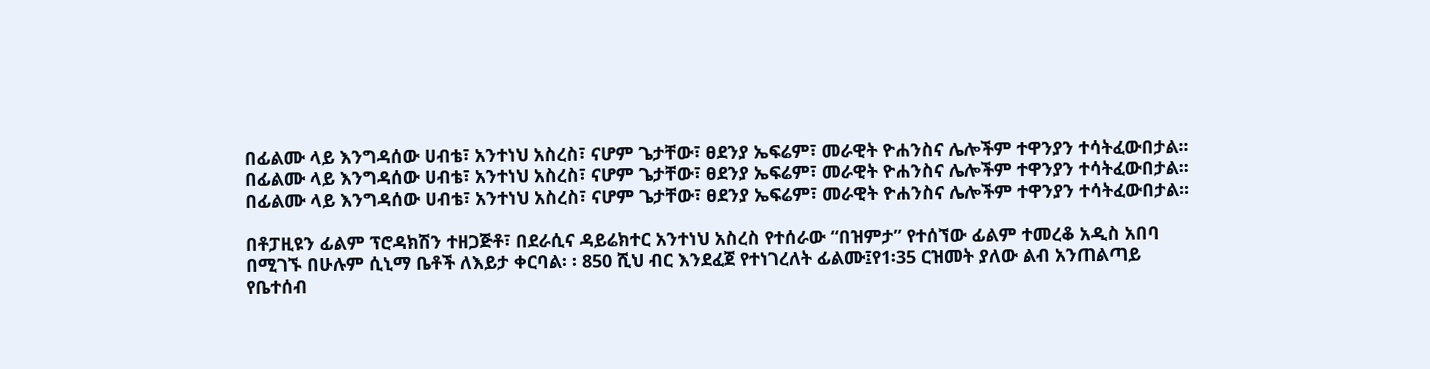በፊልሙ ላይ እንግዳሰው ሀብቴ፣ አንተነህ አስረስ፣ ናሆም ጌታቸው፣ ፀደንያ ኤፍሬም፣ መራዊት ዮሐንስና ሌሎችም ተዋንያን ተሳትፈውበታል፡፡
በፊልሙ ላይ እንግዳሰው ሀብቴ፣ አንተነህ አስረስ፣ ናሆም ጌታቸው፣ ፀደንያ ኤፍሬም፣ መራዊት ዮሐንስና ሌሎችም ተዋንያን ተሳትፈውበታል፡፡በፊልሙ ላይ እንግዳሰው ሀብቴ፣ አንተነህ አስረስ፣ ናሆም ጌታቸው፣ ፀደንያ ኤፍሬም፣ መራዊት ዮሐንስና ሌሎችም ተዋንያን ተሳትፈውበታል፡፡

በቶፓዚዩን ፊልም ፕሮዳክሽን ተዘጋጅቶ፣ በደራሲና ዳይሬክተር አንተነህ አስረስ የተሰራው “በዝምታ” የተሰኘው ፊልም ተመረቆ አዲስ አበባ በሚገኙ በሁሉም ሲኒማ ቤቶች ለእይታ ቀርባል፡ ፡ 850 ሺህ ብር እንደፈጀ የተነገረለት ፊልሙ፤የ1፡35 ርዝመት ያለው ልብ አንጠልጣይ የቤተሰብ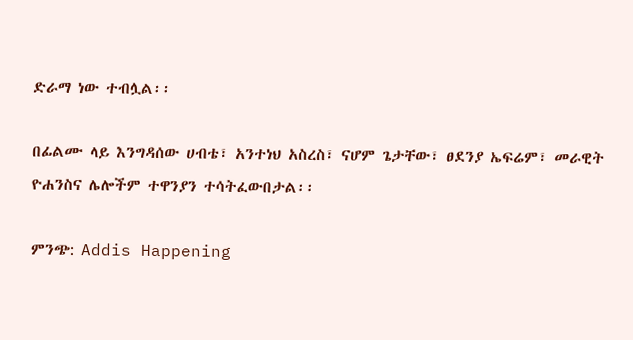ድራማ ነው ተብሏል፡፡

በፊልሙ ላይ እንግዳሰው ሀብቴ፣ አንተነህ አስረስ፣ ናሆም ጌታቸው፣ ፀደንያ ኤፍሬም፣ መራዊት ዮሐንስና ሌሎችም ተዋንያን ተሳትፈውበታል፡፡

ምንጭ: Addis Happening